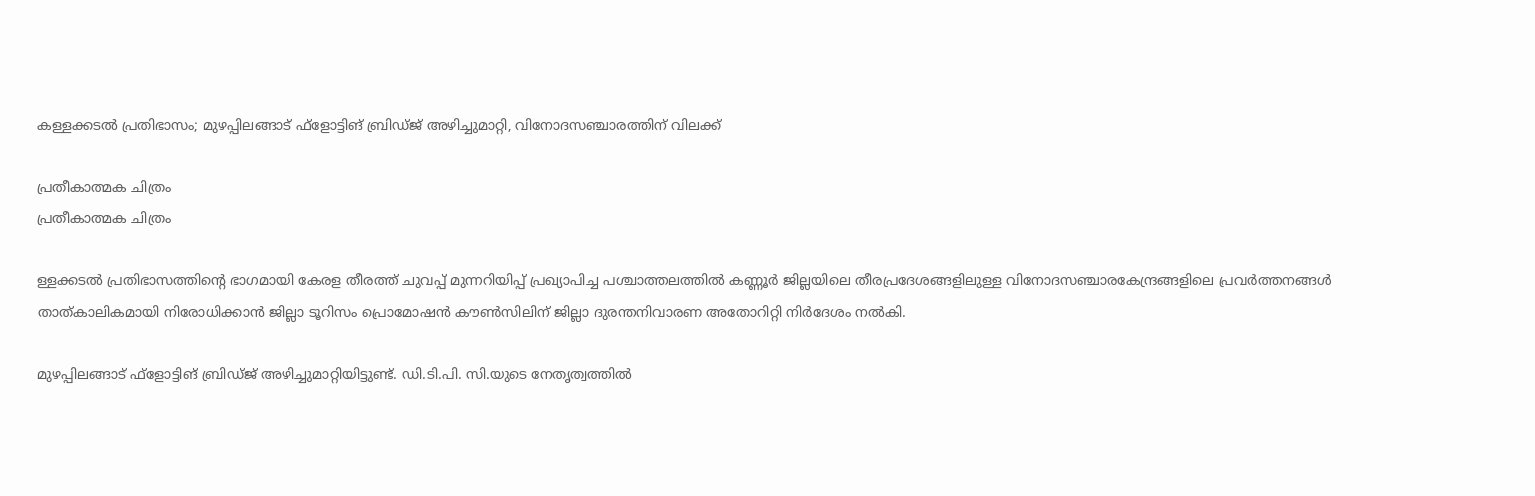കള്ളക്കടല്‍ പ്രതിഭാസം; മുഴപ്പിലങ്ങാട് ഫ്‌ളോട്ടിങ് ബ്രിഡ്ജ് അഴിച്ചുമാറ്റി, വിനോദസഞ്ചാരത്തിന് വിലക്ക്

പ്രതീകാത്മക ചിത്രം
പ്രതീകാത്മക ചിത്രം

ള്ളക്കടല്‍ പ്രതിഭാസത്തിന്റെ ഭാഗമായി കേരള തീരത്ത് ചുവപ്പ് മുന്നറിയിപ്പ് പ്രഖ്യാപിച്ച പശ്ചാത്തലത്തില്‍ കണ്ണൂര്‍ ജില്ലയിലെ തീരപ്രദേശങ്ങളിലുള്ള വിനോദസഞ്ചാരകേന്ദ്രങ്ങളിലെ പ്രവര്‍ത്തനങ്ങള്‍ താത്കാലികമായി നിരോധിക്കാന്‍ ജില്ലാ ടൂറിസം പ്രൊമോഷന്‍ കൗണ്‍സിലിന് ജില്ലാ ദുരന്തനിവാരണ അതോറിറ്റി നിര്‍ദേശം നല്‍കി.

മുഴപ്പിലങ്ങാട് ഫ്‌ളോട്ടിങ് ബ്രിഡ്ജ് അഴിച്ചുമാറ്റിയിട്ടുണ്ട്. ഡി.ടി.പി. സി.യുടെ നേതൃത്വത്തില്‍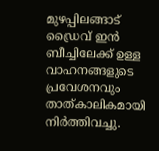മുഴപ്പിലങ്ങാട് ഡ്രൈവ് ഇന്‍ ബീച്ചിലേക്ക് ഉള്ള വാഹനങ്ങളുടെ പ്രവേശനവും താത്കാലികമായി നിര്‍ത്തിവച്ചു.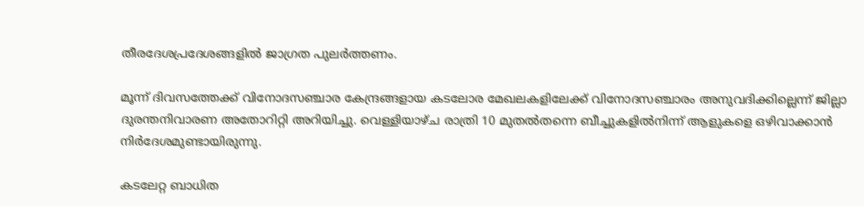തീരദേശപ്രദേശങ്ങളില്‍ ജാഗ്രത പുലര്‍ത്തണം.

മൂന്ന് ദിവസത്തേക്ക് വിനോദസഞ്ചാര കേന്ദ്രങ്ങളായ കടലോര മേഖലകളിലേക്ക് വിനോദസഞ്ചാരം അനുവദിക്കില്ലെന്ന് ജില്ലാ ദുരന്തനിവാരണ അതോറിറ്റി അറിയിച്ചു. വെള്ളിയാഴ്ച രാത്രി 10 മുതല്‍തന്നെ ബീച്ചുകളില്‍നിന്ന് ആളുകളെ ഒഴിവാക്കാന്‍ നിര്‍ദേശമുണ്ടായിരുന്നു.

കടലേറ്റ ബാധിത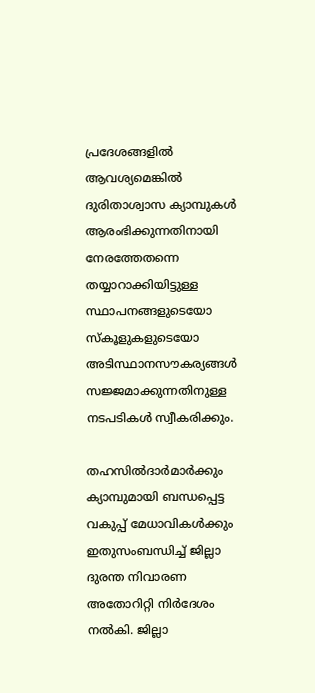പ്രദേശങ്ങളില്‍ ആവശ്യമെങ്കില്‍ ദുരിതാശ്വാസ ക്യാമ്പുകള്‍ ആരംഭിക്കുന്നതിനായി നേരത്തേതന്നെ തയ്യാറാക്കിയിട്ടുള്ള സ്ഥാപനങ്ങളുടെയോ സ്‌കൂളുകളുടെയോ അടിസ്ഥാനസൗകര്യങ്ങള്‍ സജ്ജമാക്കുന്നതിനുള്ള നടപടികള്‍ സ്വീകരിക്കും.

തഹസില്‍ദാര്‍മാര്‍ക്കും ക്യാമ്പുമായി ബന്ധപ്പെട്ട വകുപ്പ് മേധാവികള്‍ക്കും ഇതുസംബന്ധിച്ച് ജില്ലാ ദുരന്ത നിവാരണ അതോറിറ്റി നിര്‍ദേശം നല്‍കി. ജില്ലാ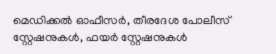മെഡിക്കല്‍ ഓഫീസര്‍, തീരദേശ പോലീസ് സ്റ്റേഷനുകള്‍, ഫയര്‍ സ്റ്റേഷനുകള്‍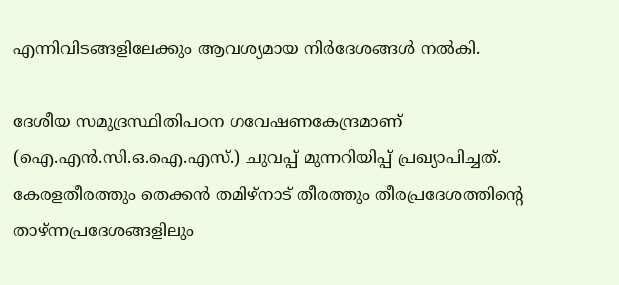എന്നിവിടങ്ങളിലേക്കും ആവശ്യമായ നിര്‍ദേശങ്ങള്‍ നല്‍കി.

ദേശീയ സമുദ്രസ്ഥിതിപഠന ഗവേഷണകേന്ദ്രമാണ് (ഐ.എന്‍.സി.ഒ.ഐ.എസ്.) ചുവപ്പ് മുന്നറിയിപ്പ് പ്രഖ്യാപിച്ചത്. കേരളതീരത്തും തെക്കന്‍ തമിഴ്നാട് തീരത്തും തീരപ്രദേശത്തിന്റെ താഴ്ന്നപ്രദേശങ്ങളിലും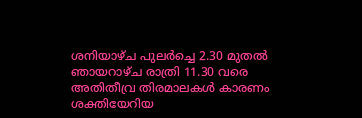ശനിയാഴ്ച പുലര്‍ച്ചെ 2.30 മുതല്‍ ഞായറാഴ്ച രാത്രി 11.30 വരെ അതിതീവ്ര തിരമാലകള്‍ കാരണം ശക്തിയേറിയ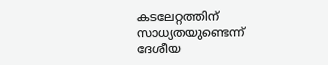കടലേറ്റത്തിന് സാധ്യതയുണ്ടെന്ന് ദേശീയ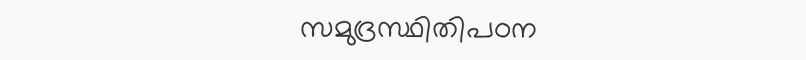സമുദ്രസ്ഥിതിപഠന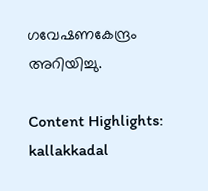ഗവേഷണകേന്ദ്രം അറിയിച്ചു.

Content Highlights: kallakkadal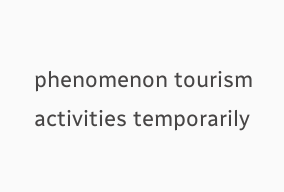phenomenon tourism activities temporarily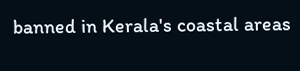banned in Kerala's coastal areas